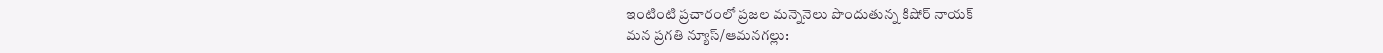ఇంటింటి ప్రచారంలో ప్రజల మన్నెనెలు పొందుతున్న కిషోర్ నాయక్
మన ప్రగతి న్యూస్/ఆమనగల్లు: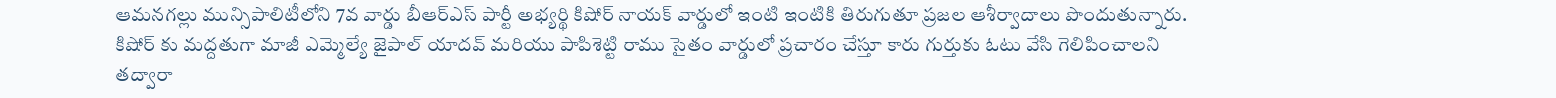ఆమనగల్లు మున్సిపాలిటీలోని 7వ వార్డు బీఆర్ఎస్ పార్టీ అభ్యర్థి కిషోర్ నాయక్ వార్డులో ఇంటి ఇంటికి తిరుగుతూ ప్రజల ఆశీర్వాదాలు పొందుతున్నారు. కిషోర్ కు మద్దతుగా మాజీ ఎమ్మెల్యే జైపాల్ యాదవ్ మరియు పాపిశెట్టి రాము సైతం వార్డులో ప్రచారం చేస్తూ కారు గుర్తుకు ఓటు వేసి గెలిపించాలని తద్వారా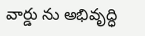వార్డు ను అభివృద్ధి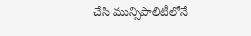చేసి మున్సిపాలిటీలోనే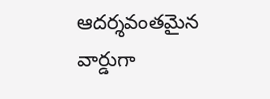ఆదర్శవంతమైన వార్డుగా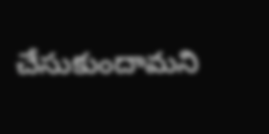చేసుకుందామని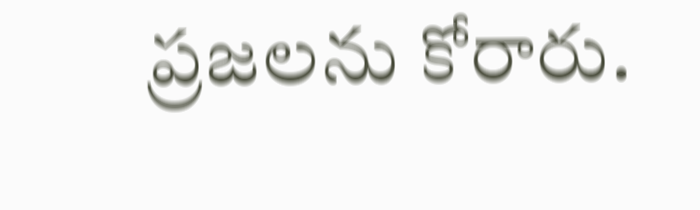ప్రజలను కోరారు.